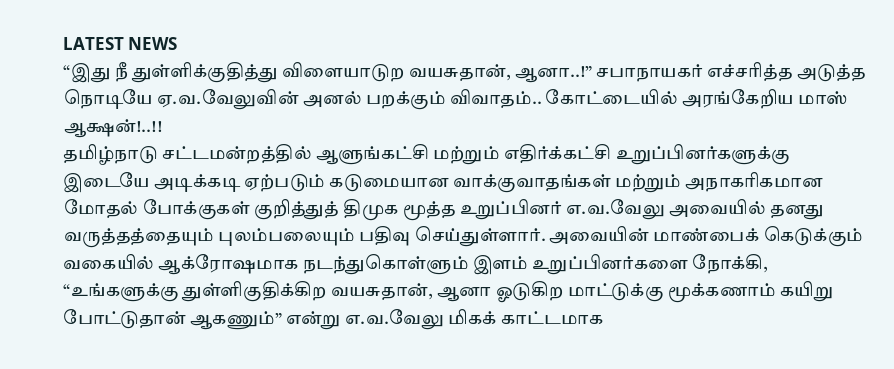LATEST NEWS
“இது நீ துள்ளிக்குதித்து விளையாடுற வயசுதான், ஆனா..!” சபாநாயகர் எச்சரித்த அடுத்த நொடியே ஏ.வ.வேலுவின் அனல் பறக்கும் விவாதம்.. கோட்டையில் அரங்கேறிய மாஸ் ஆக்ஷன்!..!!
தமிழ்நாடு சட்டமன்றத்தில் ஆளுங்கட்சி மற்றும் எதிர்க்கட்சி உறுப்பினர்களுக்கு இடையே அடிக்கடி ஏற்படும் கடுமையான வாக்குவாதங்கள் மற்றும் அநாகரிகமான மோதல் போக்குகள் குறித்துத் திமுக மூத்த உறுப்பினர் எ.வ.வேலு அவையில் தனது வருத்தத்தையும் புலம்பலையும் பதிவு செய்துள்ளார். அவையின் மாண்பைக் கெடுக்கும் வகையில் ஆக்ரோஷமாக நடந்துகொள்ளும் இளம் உறுப்பினர்களை நோக்கி, “உங்களுக்கு துள்ளிகுதிக்கிற வயசுதான், ஆனா ஓடுகிற மாட்டுக்கு மூக்கணாம் கயிறு போட்டுதான் ஆகணும்” என்று எ.வ.வேலு மிகக் காட்டமாக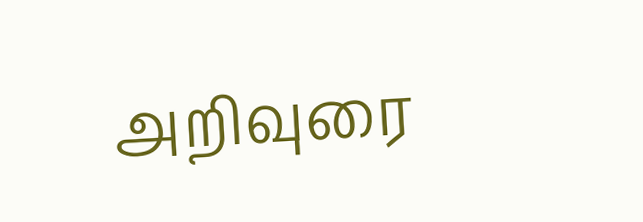அறிவுரை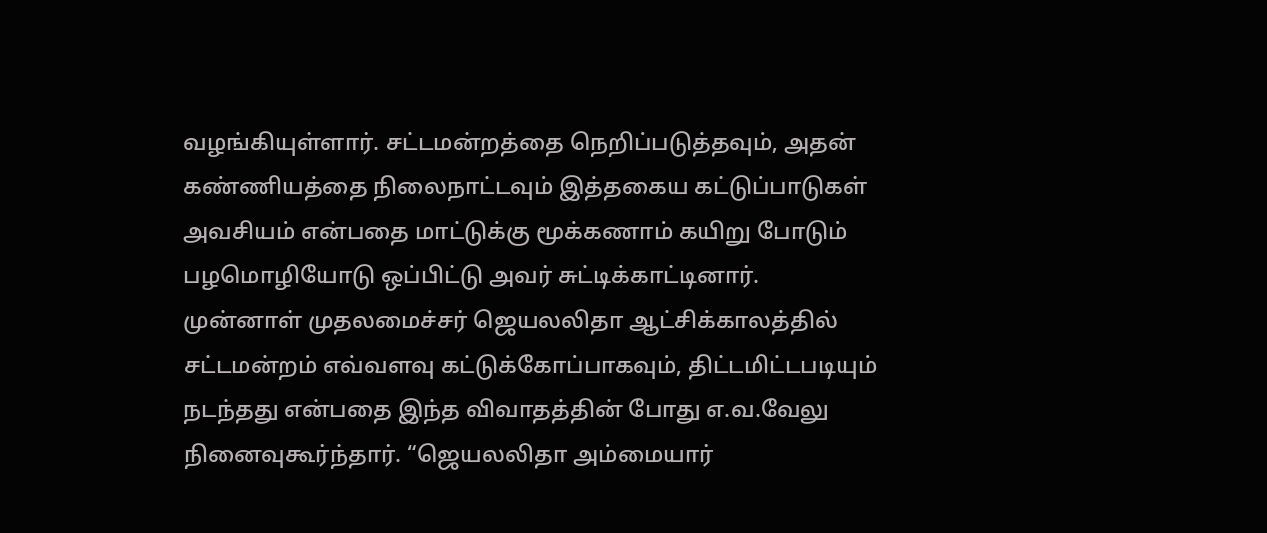வழங்கியுள்ளார். சட்டமன்றத்தை நெறிப்படுத்தவும், அதன் கண்ணியத்தை நிலைநாட்டவும் இத்தகைய கட்டுப்பாடுகள் அவசியம் என்பதை மாட்டுக்கு மூக்கணாம் கயிறு போடும் பழமொழியோடு ஒப்பிட்டு அவர் சுட்டிக்காட்டினார்.
முன்னாள் முதலமைச்சர் ஜெயலலிதா ஆட்சிக்காலத்தில் சட்டமன்றம் எவ்வளவு கட்டுக்கோப்பாகவும், திட்டமிட்டபடியும் நடந்தது என்பதை இந்த விவாதத்தின் போது எ.வ.வேலு நினைவுகூர்ந்தார். “ஜெயலலிதா அம்மையார்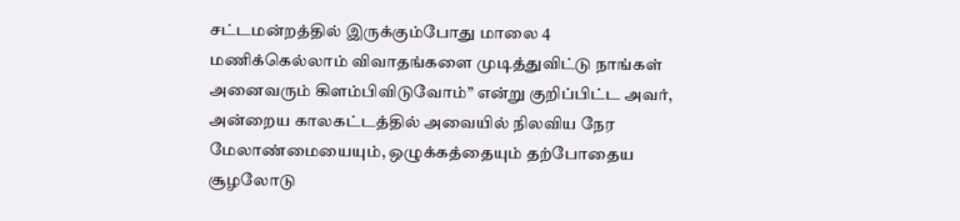சட்டமன்றத்தில் இருக்கும்போது மாலை 4 மணிக்கெல்லாம் விவாதங்களை முடித்துவிட்டு நாங்கள் அனைவரும் கிளம்பிவிடுவோம்” என்று குறிப்பிட்ட அவர், அன்றைய காலகட்டத்தில் அவையில் நிலவிய நேர மேலாண்மையையும், ஒழுக்கத்தையும் தற்போதைய சூழலோடு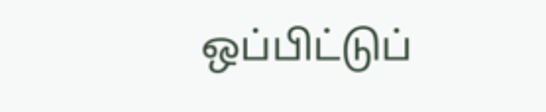ஒப்பிட்டுப்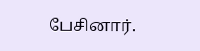பேசினார்.